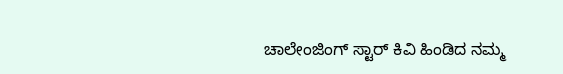ಚಾಲೇಂಜಿಂಗ್ ಸ್ಟಾರ್ ಕಿವಿ ಹಿಂಡಿದ ನಮ್ಮ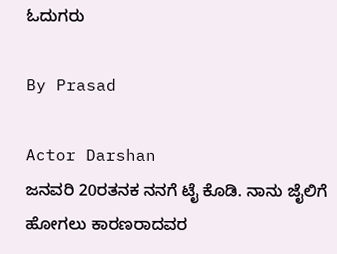ಓದುಗರು

By Prasad

Actor Darshan
ಜನವರಿ 20ರತನಕ ನನಗೆ ಟೈ ಕೊಡಿ. ನಾನು ಜೈಲಿಗೆ ಹೋಗಲು ಕಾರಣರಾದವರ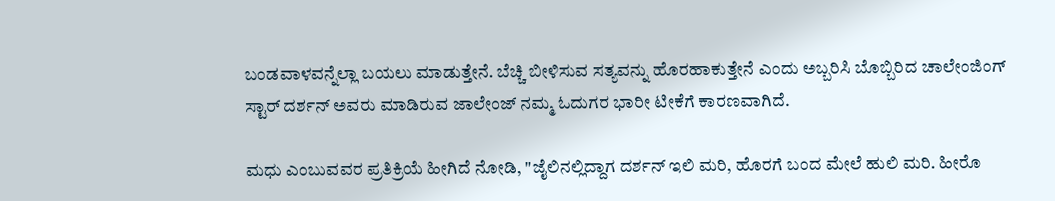ಬಂಡವಾಳವನ್ನೆಲ್ಲಾ ಬಯಲು ಮಾಡುತ್ತೇನೆ. ಬೆಚ್ಚಿ ಬೀಳಿಸುವ ಸತ್ಯವನ್ನು ಹೊರಹಾಕುತ್ತೇನೆ ಎಂದು ಅಬ್ಬರಿಸಿ ಬೊಬ್ಬಿರಿದ ಚಾಲೇಂಜಿಂಗ್ ಸ್ಟಾರ್ ದರ್ಶನ್ ಅವರು ಮಾಡಿರುವ ಜಾಲೇಂಜ್ ನಮ್ಮ ಓದುಗರ ಭಾರೀ ಟೀಕೆಗೆ ಕಾರಣವಾಗಿದೆ.

ಮಧು ಎಂಬುವವರ ಪ್ರತಿಕ್ರಿಯೆ ಹೀಗಿದೆ ನೋಡಿ, "ಜೈಲಿನಲ್ಲಿದ್ದಾಗ ದರ್ಶನ್ ಇಲಿ ಮರಿ, ಹೊರಗೆ ಬಂದ ಮೇಲೆ ಹುಲಿ ಮರಿ. ಹೀರೊ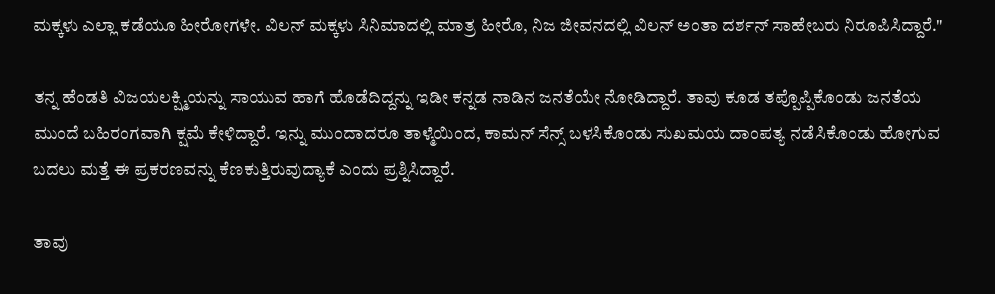ಮಕ್ಕಳು ಎಲ್ಲಾ ಕಡೆಯೂ ಹೀರೋಗಳೇ. ವಿಲನ್ ಮಕ್ಕಳು ಸಿನಿಮಾದಲ್ಲಿ ಮಾತ್ರ ಹೀರೊ, ನಿಜ ಜೀವನದಲ್ಲಿ ವಿಲನ್ ಅಂತಾ ದರ್ಶನ್ ಸಾಹೇಬರು ನಿರೂಪಿಸಿದ್ದಾರೆ."

ತನ್ನ ಹೆಂಡತಿ ವಿಜಯಲಕ್ಷ್ಮಿಯನ್ನು ಸಾಯುವ ಹಾಗೆ ಹೊಡೆದಿದ್ದನ್ನು ಇಡೀ ಕನ್ನಡ ನಾಡಿನ ಜನತೆಯೇ ನೋಡಿದ್ದಾರೆ. ತಾವು ಕೂಡ ತಪ್ಪೊಪ್ಪಿಕೊಂಡು ಜನತೆಯ ಮುಂದೆ ಬಹಿರಂಗವಾಗಿ ಕ್ಷಮೆ ಕೇಳಿದ್ದಾರೆ. ಇನ್ನು ಮುಂದಾದರೂ ತಾಳ್ಮೆಯಿಂದ, ಕಾಮನ್ ಸೆನ್ಸ್ ಬಳಸಿಕೊಂಡು ಸುಖಮಯ ದಾಂಪತ್ಯ ನಡೆಸಿಕೊಂಡು ಹೋಗುವ ಬದಲು ಮತ್ತೆ ಈ ಪ್ರಕರಣವನ್ನು ಕೆಣಕುತ್ತಿರುವುದ್ಯಾಕೆ ಎಂದು ಪ್ರಶ್ನಿಸಿದ್ದಾರೆ.

ತಾವು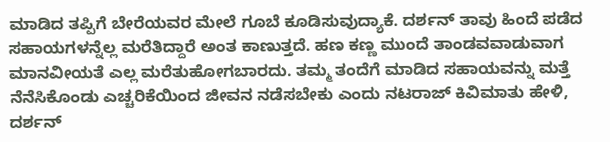ಮಾಡಿದ ತಪ್ಪಿಗೆ ಬೇರೆಯವರ ಮೇಲೆ ಗೂಬೆ ಕೂಡಿಸುವುದ್ಯಾಕೆ. ದರ್ಶನ್ ತಾವು ಹಿಂದೆ ಪಡೆದ ಸಹಾಯಗಳನ್ನೆಲ್ಲ ಮರೆತಿದ್ದಾರೆ ಅಂತ ಕಾಣುತ್ತದೆ. ಹಣ ಕಣ್ಣ ಮುಂದೆ ತಾಂಡವವಾಡುವಾಗ ಮಾನವೀಯತೆ ಎಲ್ಲ ಮರೆತುಹೋಗಬಾರದು. ತಮ್ಮ ತಂದೆಗೆ ಮಾಡಿದ ಸಹಾಯವನ್ನು ಮತ್ತೆ ನೆನೆಸಿಕೊಂಡು ಎಚ್ಚರಿಕೆಯಿಂದ ಜೀವನ ನಡೆಸಬೇಕು ಎಂದು ನಟರಾಜ್ ಕಿವಿಮಾತು ಹೇಳಿ, ದರ್ಶನ್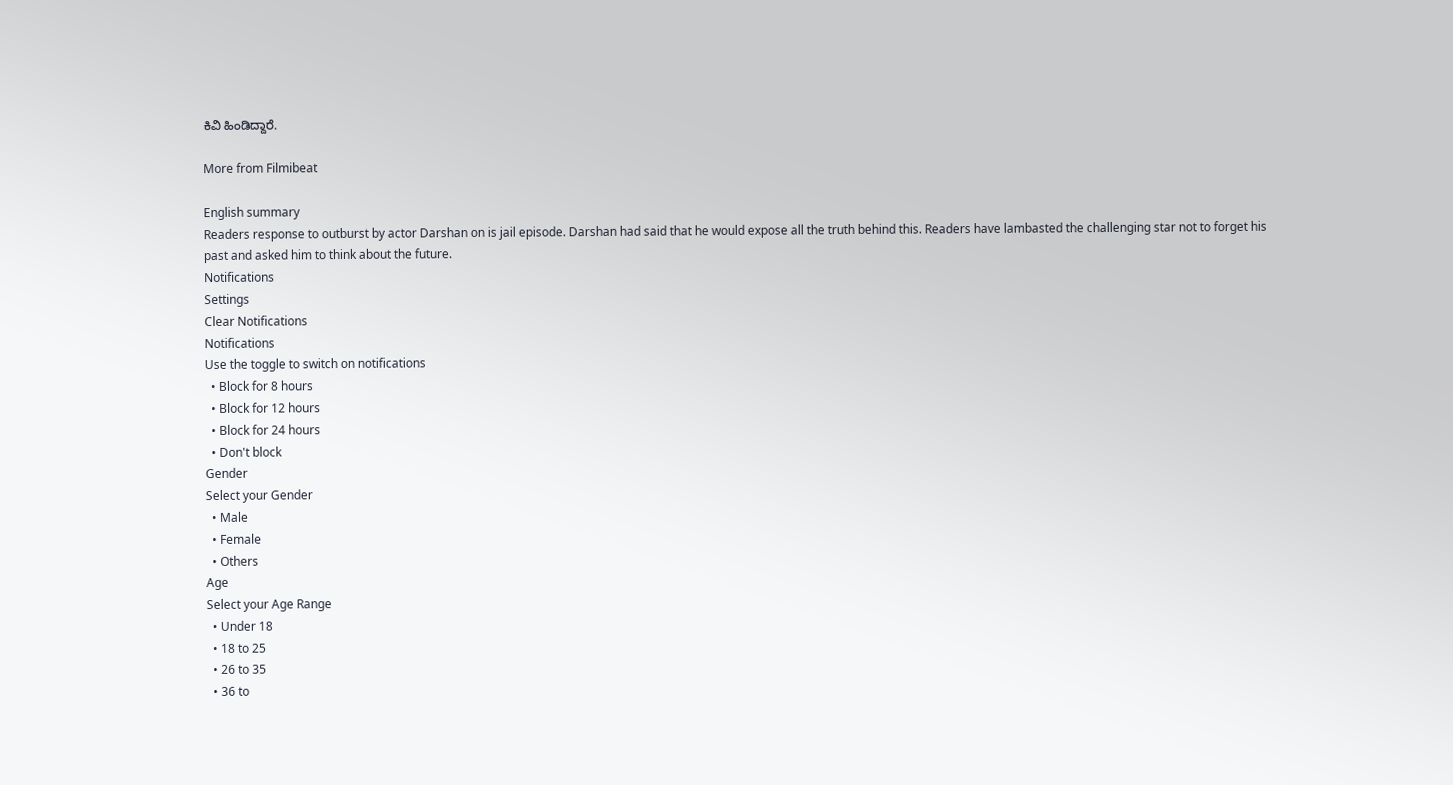ಕಿವಿ ಹಿಂಡಿದ್ದಾರೆ.

More from Filmibeat

English summary
Readers response to outburst by actor Darshan on is jail episode. Darshan had said that he would expose all the truth behind this. Readers have lambasted the challenging star not to forget his past and asked him to think about the future.
Notifications
Settings
Clear Notifications
Notifications
Use the toggle to switch on notifications
  • Block for 8 hours
  • Block for 12 hours
  • Block for 24 hours
  • Don't block
Gender
Select your Gender
  • Male
  • Female
  • Others
Age
Select your Age Range
  • Under 18
  • 18 to 25
  • 26 to 35
  • 36 to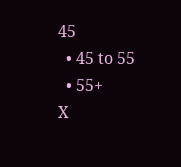45
  • 45 to 55
  • 55+
X